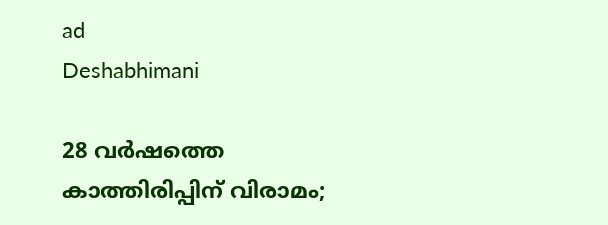ad
Deshabhimani

28 വർഷത്തെ കാത്തിരിപ്പിന് വിരാമം;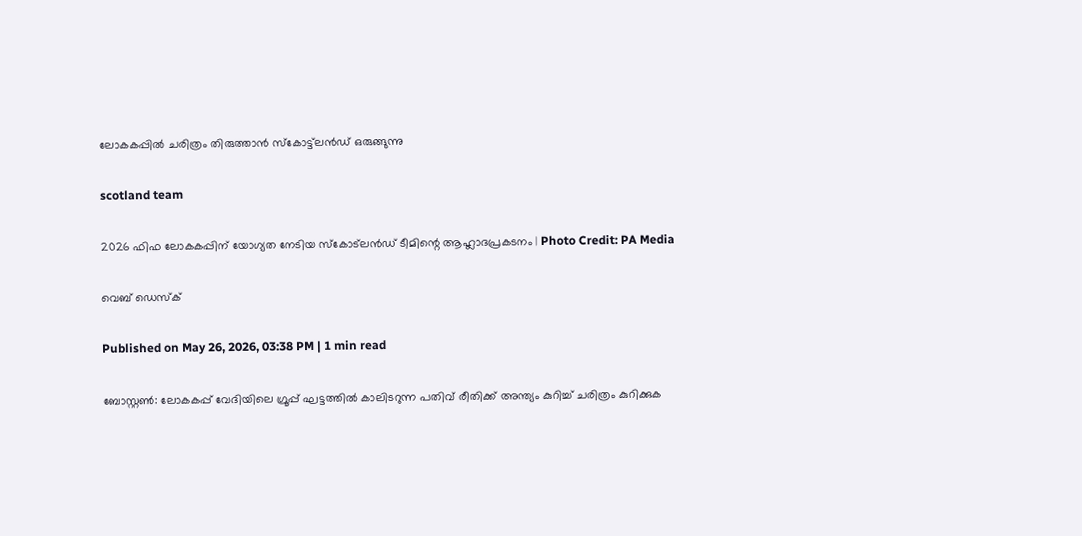ലോകകപ്പിൽ ചരിത്രം തിരുത്താൻ സ്കോട്ട്‌ലൻഡ് ഒരുങ്ങുന്നു

scotland team

2026 ഫിഫ ലോകകപ്പിന് യോഗ്യത നേടിയ സ്കോട്ലൻഡ് ടീമിന്റെ ആഹ്ലാദപ്രകടനം | Photo Credit: PA Media

വെബ് ഡെസ്ക്

Published on May 26, 2026, 03:38 PM | 1 min read

ബോസ്റ്റൺ: ലോകകപ്പ് വേദിയിലെ ഗ്രൂപ്പ് ഘട്ടത്തിൽ കാലിടറുന്ന പതിവ് രീതിക്ക് അന്ത്യം കുറിച്ച് ചരിത്രം കുറിക്കുക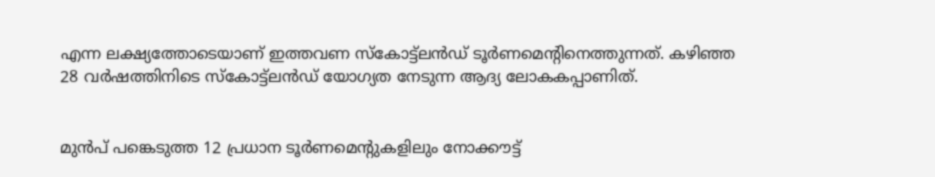എന്ന ലക്ഷ്യത്തോടെയാണ് ഇത്തവണ സ്കോട്ട്‌ലൻഡ് ടൂർണമെന്റിനെത്തുന്നത്. കഴിഞ്ഞ 28 വർഷത്തിനിടെ സ്കോട്ട്‌ലൻഡ് യോഗ്യത നേടുന്ന ആദ്യ ലോകകപ്പാണിത്.


മുൻപ് പങ്കെടുത്ത 12 പ്രധാന ടൂർണമെന്റുകളിലും നോക്കൗട്ട്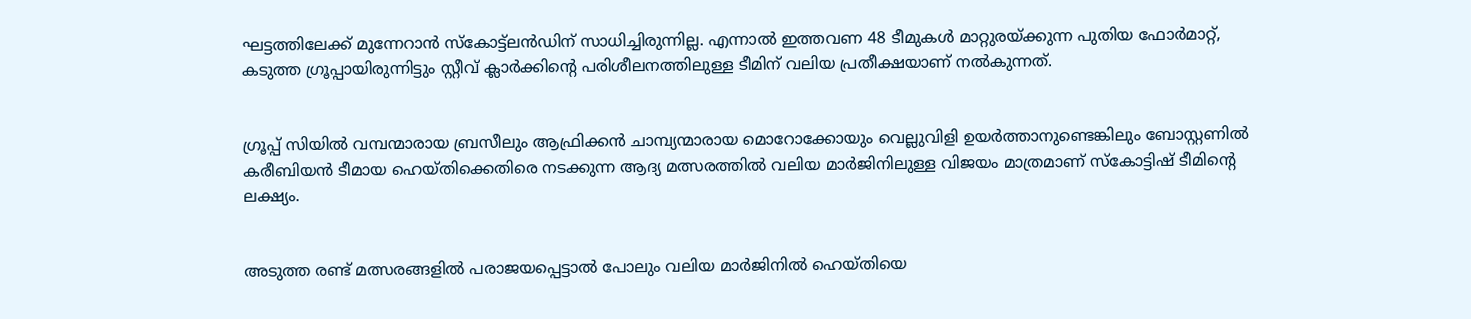ഘട്ടത്തിലേക്ക് മുന്നേറാൻ സ്കോട്ട്‌ലൻഡിന് സാധിച്ചിരുന്നില്ല. എന്നാൽ ഇത്തവണ 48 ടീമുകൾ മാറ്റുരയ്ക്കുന്ന പുതിയ ഫോർമാറ്റ്, കടുത്ത ഗ്രൂപ്പായിരുന്നിട്ടും സ്റ്റീവ് ക്ലാർക്കിന്റെ പരിശീലനത്തിലുള്ള ടീമിന് വലിയ പ്രതീക്ഷയാണ് നൽകുന്നത്.


ഗ്രൂപ്പ് സിയിൽ വമ്പന്മാരായ ബ്രസീലും ആഫ്രിക്കൻ ചാമ്പ്യന്മാരായ മൊറോക്കോയും വെല്ലുവിളി ഉയർത്താനുണ്ടെങ്കിലും ബോസ്റ്റണിൽ കരീബിയൻ ടീമായ ഹെയ്തിക്കെതിരെ നടക്കുന്ന ആദ്യ മത്സരത്തിൽ വലിയ മാർജിനിലുള്ള വിജയം മാത്രമാണ് സ്കോട്ടിഷ് ടീമിന്റെ ലക്ഷ്യം.


അടുത്ത രണ്ട് മത്സരങ്ങളിൽ പരാജയപ്പെട്ടാൽ പോലും വലിയ മാർജിനിൽ ഹെയ്തിയെ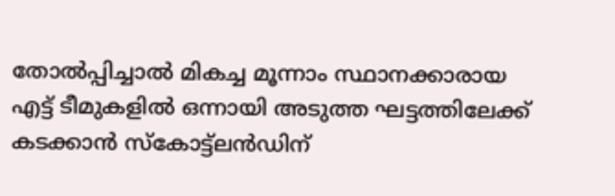തോൽപ്പിച്ചാൽ മികച്ച മൂന്നാം സ്ഥാനക്കാരായ എട്ട് ടീമുകളിൽ ഒന്നായി അടുത്ത ഘട്ടത്തിലേക്ക് കടക്കാൻ സ്കോട്ട്‌ലൻഡിന്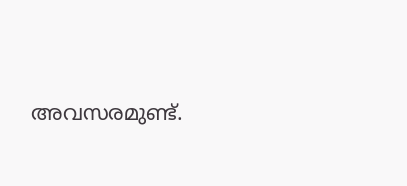അവസരമുണ്ട്.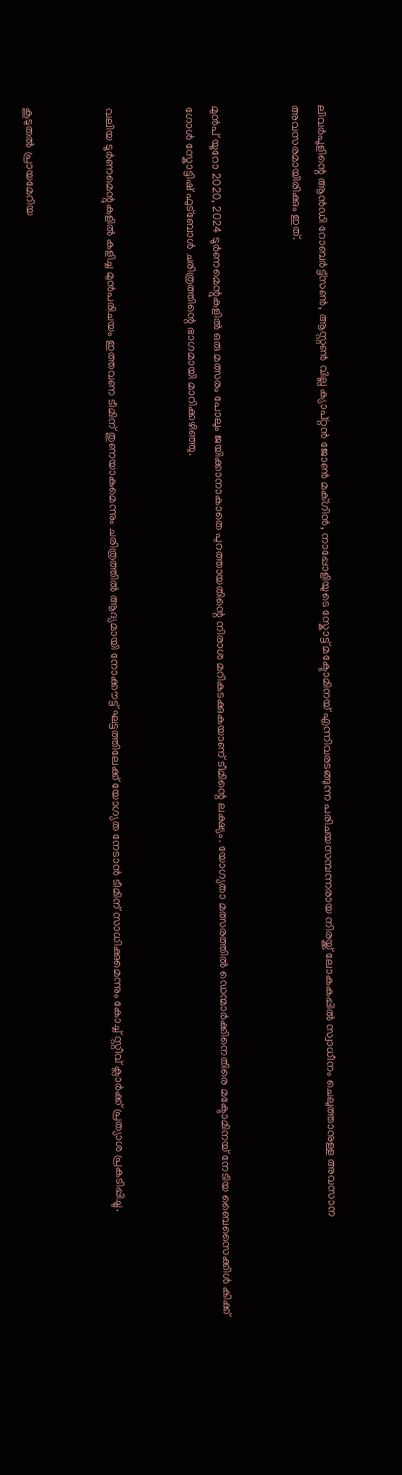ലിവർപൂളിന്റെ ആൻഡി റോബർട്ട്സൺ, ആസ്റ്റൺ വില്ല ക്യാപ്റ്റൻ ജോൺ മക്ഗിൻ, നാപ്പോളിയുടെ സ്കോട്ട് മക്ടോമിനയ് എന്നിവരടങ്ങുന്ന പരിചയസമ്പന്നരായ നിരയ്ക്ക് ലോകകപ്പിൽ സ്വാധീനം ചെലുത്താനുള്ള അവസാന അവസരമായിരിക്കും ഇത്.


മുൻപ് യൂറോ 2020, 2024 ടൂർണമെന്റുകളിൽ ഒരു മത്സരം പോലും ജയിക്കാനാകാതെ പുറത്തായതിന്റെ നിരാശ മറികടക്കുകയാണ് ടീമിന്റെ ലക്ഷ്യം. യോഗ്യതാ മത്സരത്തിൽ ഡെന്മാർക്കിനെതിരെ മക്ടോമിനയ് നേടിയ ബൈസൈക്കിൾ കിക്ക് ഗോൾ സ്കോട്ടിഷ് ഫുട്ബോൾ ചരിത്രത്തിന്റെ ഭാഗമായി മാറിക്കഴിഞ്ഞു.


വലിയ ടൂർണമെന്റുകളിൽ കളിച്ച മുൻപരിചയം ഇത്തവണ ടീമിന് തുണയാകുമെന്നും ചരിത്രത്തിൽ ആദ്യമായി നോക്കൗട്ട് ഘട്ടത്തിലേക്ക് യോഗ്യത നേടാൻ ടീമിന് സാധിക്കുമെന്നും കോച്ച് സ്റ്റീവ് ക്ലാർക്ക് പ്രത്യാശ പ്രകടിപ്പിച്ചു.


കൂടുതൽ പ്രായമേറിയ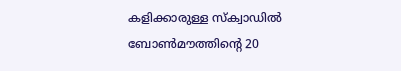കളിക്കാരുള്ള സ്ക്വാഡിൽ ബോൺമൗത്തിന്റെ 20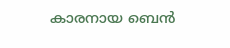കാരനായ ബെൻ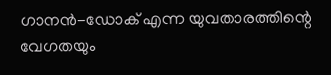ഗാനൻ-ഡോക് എന്ന യുവതാരത്തിന്റെ വേഗതയും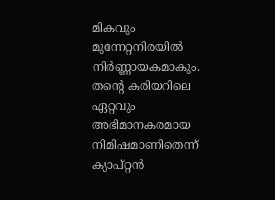മികവും മുന്നേറ്റനിരയിൽ നിർണ്ണായകമാകും. തന്റെ കരിയറിലെ ഏറ്റവും അഭിമാനകരമായ നിമിഷമാണിതെന്ന് ക്യാപ്റ്റൻ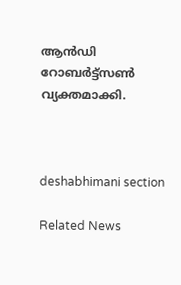ആൻഡി റോബർട്ട്സൺ വ്യക്തമാക്കി.



deshabhimani section

Related News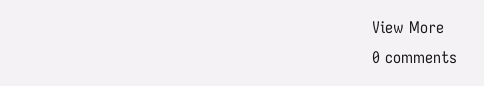View More
0 comments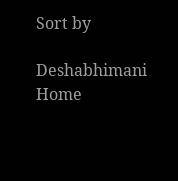Sort by

Deshabhimani
Home